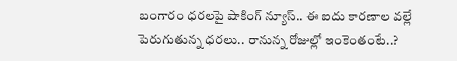బంగారం ధరలపై షాకింగ్ న్యూస్.. ఈ ఐదు కారణాల వల్లే పెరుగుతున్న ధరలు.. రానున్న రోజుల్లో ఇంకెంతంటే..?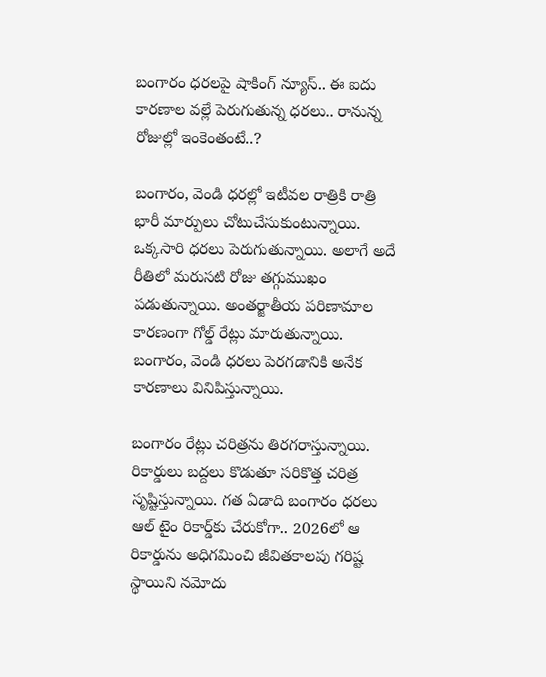బంగారం ధరలపై షాకింగ్ న్యూస్.. ఈ ఐదు కారణాల వల్లే పెరుగుతున్న ధరలు.. రానున్న రోజుల్లో ఇంకెంతంటే..?

బంగారం, వెండి ధరల్లో ఇటీవల రాత్రికి రాత్రి భారీ మార్పులు చోటుచేసుకుంటున్నాయి. ఒక్కసారి ధరలు పెరుగుతున్నాయి. అలాగే అదే రీతిలో మరుసటి రోజు తగ్గుముఖం పడుతున్నాయి. అంతర్జాతీయ పరిణామాల కారణంగా గోల్డ్ రేట్లు మారుతున్నాయి. బంగారం, వెండి ధరలు పెరగడానికి అనేక కారణాలు వినిపిస్తున్నాయి.

బంగారం రేట్లు చరిత్రను తిరగరాస్తున్నాయి. రికార్డులు బద్దలు కొడుతూ సరికొత్త చరిత్ర సృష్టిస్తున్నాయి. గత ఏడాది బంగారం ధరలు ఆల్ టైం రికార్డ్‌కు చేరుకోగా.. 2026లో ఆ రికార్డును అధిగమించి జీవితకాలపు గరిష్ట స్థాయిని నమోదు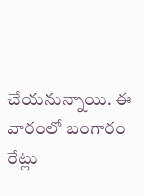చేయనున్నాయి. ఈ వారంలో బంగారం రేట్లు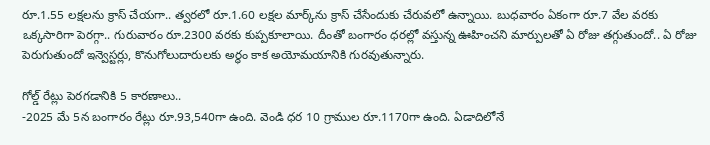రూ.1.55 లక్షలను క్రాస్ చేయగా.. త్వరలో రూ.1.60 లక్షల మార్క్‌ను క్రాస్ చేసేందుకు చేరువలో ఉన్నాయి. బుధవారం ఏకంగా రూ.7 వేల వరకు ఒక్కసారిగా పెరగ్గా.. గురువారం రూ.2300 వరకు కుప్పకూలాయి. దీంతో బంగారం ధరల్లో వస్తున్న ఊహించని మార్పులతో ఏ రోజు తగ్గుతుందో.. ఏ రోజు పెరుగుతుందో ఇన్వెస్టర్లు, కొనుగోలుదారులకు అర్ధం కాక అయోమయానికి గురవుతున్నారు.

గోల్డ్ రేట్లు పెరగడానికి 5 కారణాలు..
-2025 మే 5న బంగారం రేట్లు రూ.93,540గా ఉంది. వెండి ధర 10 గ్రాముల రూ.1170గా ఉంది. ఏడాదిలోనే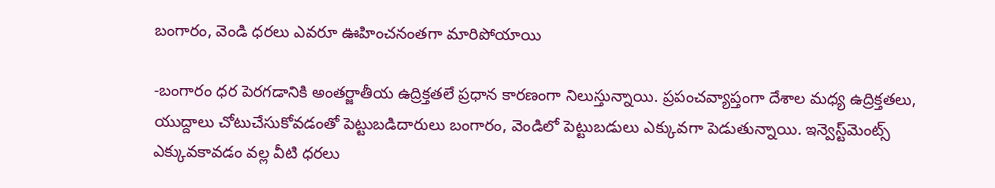బంగారం, వెండి ధరలు ఎవరూ ఊహించనంతగా మారిపోయాయి

-బంగారం ధర పెరగడానికి అంతర్జాతీయ ఉద్రిక్తతలే ప్రధాన కారణంగా నిలుస్తున్నాయి. ప్రపంచవ్యాప్తంగా దేశాల మధ్య ఉద్రిక్తతలు, యుద్దాలు చోటుచేసుకోవడంతో పెట్టుబడిదారులు బంగారం, వెండిలో పెట్టుబడులు ఎక్కువగా పెడుతున్నాయి. ఇన్వెస్ట్‌మెంట్స్ ఎక్కువకావడం వల్ల వీటి ధరలు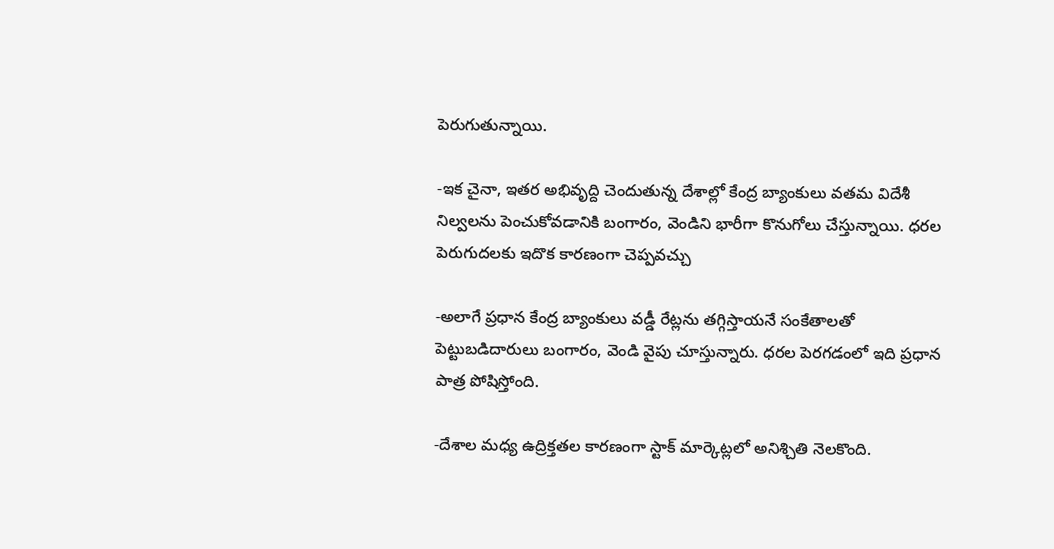పెరుగుతున్నాయి.

-ఇక చైనా, ఇతర అభివృద్ది చెందుతున్న దేశాల్లో కేంద్ర బ్యాంకులు వతమ విదేశీ నిల్వలను పెంచుకోవడానికి బంగారం, వెండిని భారీగా కొనుగోలు చేస్తున్నాయి. ధరల పెరుగుదలకు ఇదొక కారణంగా చెప్పవచ్చు

-అలాగే ప్రధాన కేంద్ర బ్యాంకులు వడ్డీ రేట్లను తగ్గిస్తాయనే సంకేతాలతో పెట్టుబడిదారులు బంగారం, వెండి వైపు చూస్తున్నారు. ధరల పెరగడంలో ఇది ప్రధాన పాత్ర పోషిస్తోంది.

-దేశాల మధ్య ఉద్రిక్తతల కారణంగా స్టాక్ మార్కెట్లలో అనిశ్చితి నెలకొంది.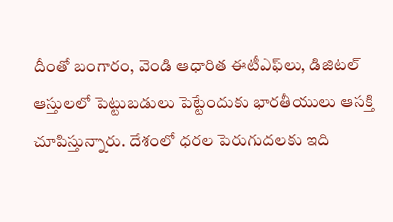దీంతో బంగారం, వెండి ఆధారిత ఈటీఎఫ్‌లు, డిజిటల్ ఆస్తులలో పెట్టుబడులు పెట్టేందుకు భారతీయులు ఆసక్తి చూపిస్తున్నారు. దేశంలో ధరల పెరుగుదలకు ఇది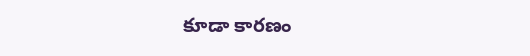కూడా కారణం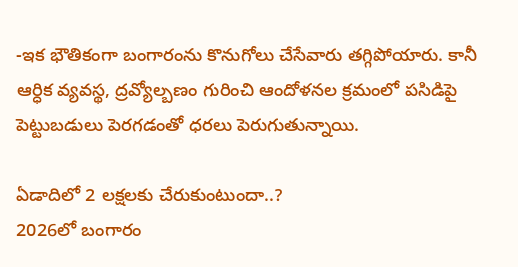-ఇక భౌతికంగా బంగారంను కొనుగోలు చేసేవారు తగ్గిపోయారు. కానీ ఆర్ధిక వ్యవస్థ, ద్రవ్యోల్బణం గురించి ఆందోళనల క్రమంలో పసిడిపై పెట్టుబడులు పెరగడంతో ధరలు పెరుగుతున్నాయి.

ఏడాదిలో 2 లక్షలకు చేరుకుంటుందా..?
2026లో బంగారం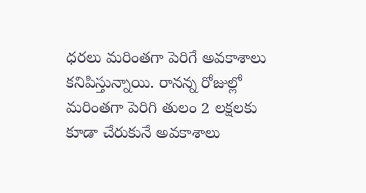ధరలు మరింతగా పెరిగే అవకాశాలు కనిపిస్తున్నాయి. రానన్న రోజుల్లో మరింతగా పెరిగి తులం 2 లక్షలకు కూడా చేరుకునే అవకాశాలు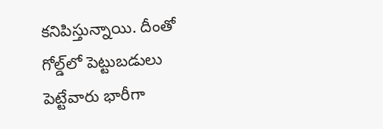కనిపిస్తున్నాయి. దీంతో గోల్డ్‌లో పెట్టుబడులు పెట్టేవారు భారీగా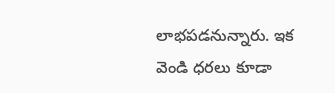లాభపడనున్నారు. ఇక వెండి ధరలు కూడా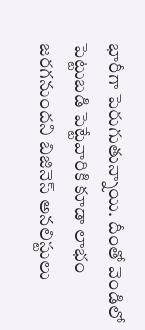భారీగా పెరుగుతున్నాయి. దీంతో వెండిలో పెట్టుబడి పెట్టేవారికి కూడా లాభం జరగనుందని బిజినెస్ అనలిస్టులు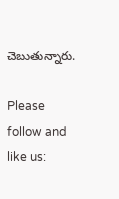చెబుతున్నారు.

Please follow and like us: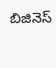బిజినెస్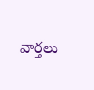వార్తలు